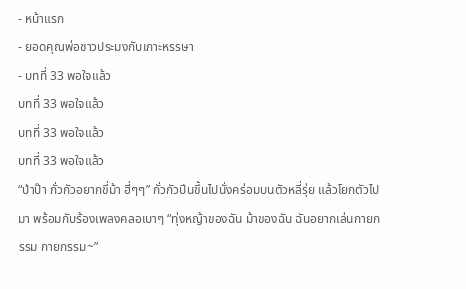- หน้าแรก
- ยอดคุณพ่อชาวประมงกับเกาะหรรษา
- บทที่ 33 พอใจแล้ว
บทที่ 33 พอใจแล้ว
บทที่ 33 พอใจแล้ว
บทที่ 33 พอใจแล้ว
“ป่าป๊า กั่วกัวอยากขี่ม้า ฮี่ๆๆ” กั่วกัวปีนขึ้นไปนั่งคร่อมบนตัวหลี่รุ่ย แล้วโยกตัวไปมา พร้อมกับร้องเพลงคลอเบาๆ “ทุ่งหญ้าของฉัน ม้าของฉัน ฉันอยากเล่นกายกรรม กายกรรม~”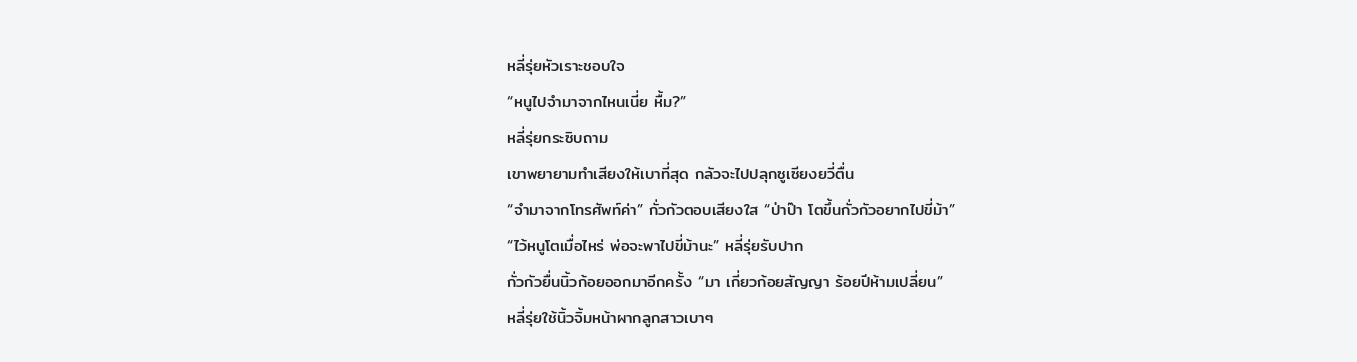หลี่รุ่ยหัวเราะชอบใจ
“หนูไปจำมาจากไหนเนี่ย หื้ม?”
หลี่รุ่ยกระซิบถาม
เขาพยายามทำเสียงให้เบาที่สุด กลัวจะไปปลุกซูเซียงยวี่ตื่น
“จำมาจากโทรศัพท์ค่า” กั่วกัวตอบเสียงใส “ป่าป๊า โตขึ้นกั่วกัวอยากไปขี่ม้า”
“ไว้หนูโตเมื่อไหร่ พ่อจะพาไปขี่ม้านะ” หลี่รุ่ยรับปาก
กั่วกัวยื่นนิ้วก้อยออกมาอีกครั้ง “มา เกี่ยวก้อยสัญญา ร้อยปีห้ามเปลี่ยน”
หลี่รุ่ยใช้นิ้วจิ้มหน้าผากลูกสาวเบาๆ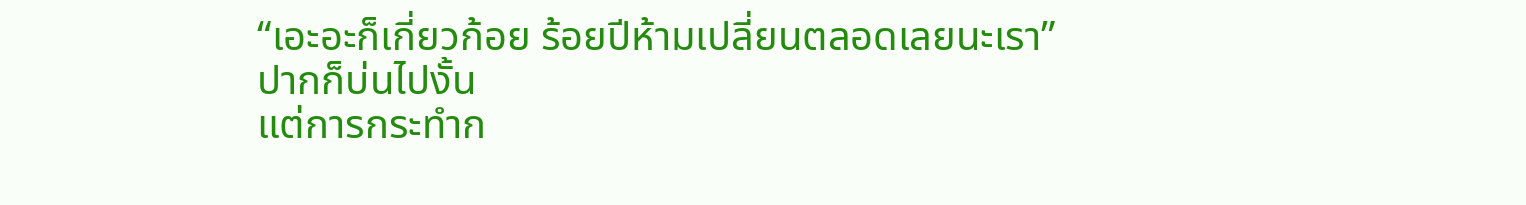“เอะอะก็เกี่ยวก้อย ร้อยปีห้ามเปลี่ยนตลอดเลยนะเรา”
ปากก็บ่นไปงั้น
แต่การกระทำก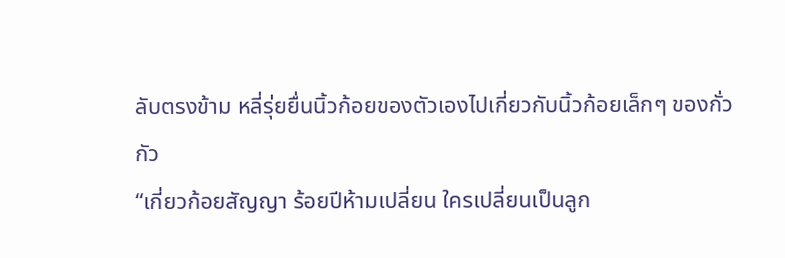ลับตรงข้าม หลี่รุ่ยยื่นนิ้วก้อยของตัวเองไปเกี่ยวกับนิ้วก้อยเล็กๆ ของกั่วกัว
“เกี่ยวก้อยสัญญา ร้อยปีห้ามเปลี่ยน ใครเปลี่ยนเป็นลูก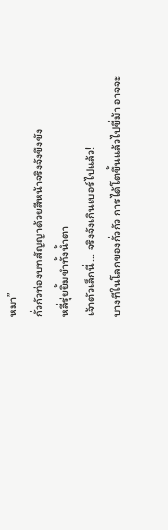หมา”
กั่วกัวท่องบทสัญญาด้วยสีหน้าจริงจังขึงขัง
หลี่รุ่ยยิ้มขำทั้งน้ำตา
เจ้าตัวเล็กนี่... จริงจังเกินเบอร์ไปแล้ว!
บางทีในโลกของกั่วกัว การได้โตขึ้นแล้วไปขี่ม้า อาจจะ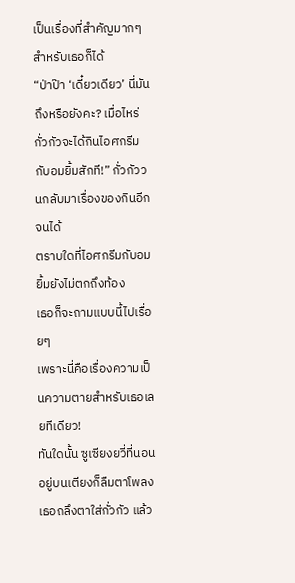เป็นเรื่องที่สำคัญมากๆ สำหรับเธอก็ได้
“ป่าป๊า ‘เดี๋ยวเดียว’ นี่มันถึงหรือยังคะ? เมื่อไหร่กั่วกัวจะได้กินไอศกรีมกับอมยิ้มสักที!” กั่วกัววนกลับมาเรื่องของกินอีกจนได้
ตราบใดที่ไอศกรีมกับอมยิ้มยังไม่ตกถึงท้อง
เธอก็จะถามแบบนี้ไปเรื่อยๆ
เพราะนี่คือเรื่องความเป็นความตายสำหรับเธอเลยทีเดียว!
ทันใดนั้น ซูเซียงยวี่ที่นอนอยู่บนเตียงก็ลืมตาโพลง เธอถลึงตาใส่กั่วกัว แล้ว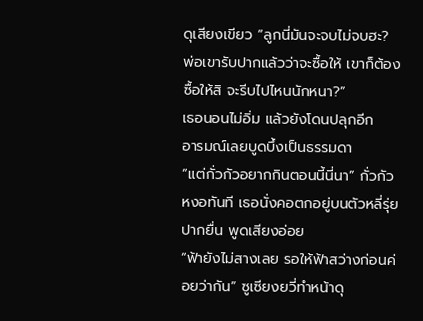ดุเสียงเขียว “ลูกนี่มันจะจบไม่จบฮะ? พ่อเขารับปากแล้วว่าจะซื้อให้ เขาก็ต้องซื้อให้สิ จะรีบไปไหนนักหนา?”
เธอนอนไม่อิ่ม แล้วยังโดนปลุกอีก
อารมณ์เลยบูดบึ้งเป็นธรรมดา
“แต่กั่วกัวอยากกินตอนนี้นี่นา” กั่วกัวหงอทันที เธอนั่งคอตกอยู่บนตัวหลี่รุ่ย ปากยื่น พูดเสียงอ่อย
“ฟ้ายังไม่สางเลย รอให้ฟ้าสว่างก่อนค่อยว่ากัน” ซูเซียงยวี่ทำหน้าดุ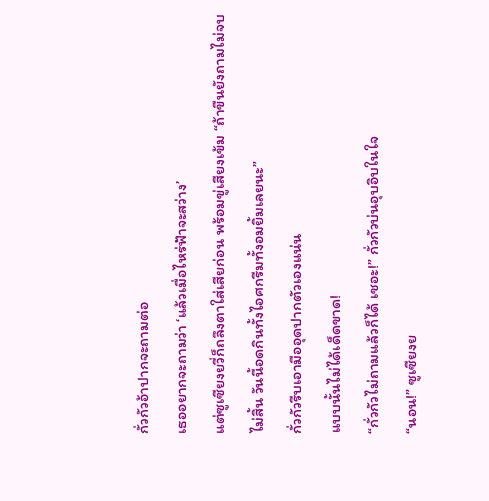กั่วกัวอ้าปากจะถามต่อ
เธออยากจะถามว่า ‘แล้วเมื่อไหร่ฟ้าจะสว่าง’
แต่ซูเซียงยวี่ก็ถลึงตาใส่เสียก่อน พร้อมขู่เสียงเข้ม “ถ้าขืนยังถามไม่จบไม่สิ้น วันนี้อดกินทั้งไอศกรีมทั้งอมยิ้มเลยนะ”
กั่วกัวรีบเอามืออุดปากตัวเองแน่น
แบบนั้นไม่ได้เด็ดขาด!
“กั่วกัวไม่ถามแล้วก็ได้ เชอะ!” กั่วกัวบ่นอุบอิบในใจ
“นอน!” ซูเซียงย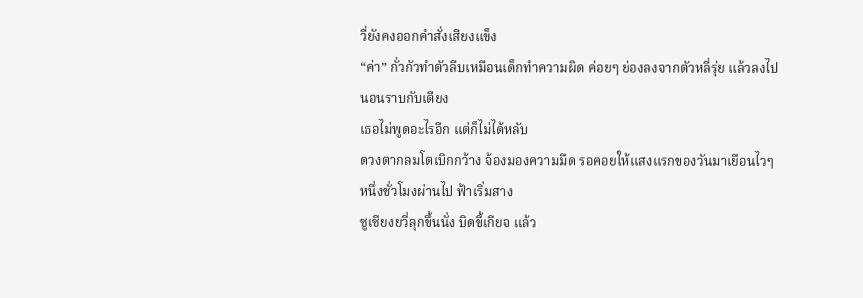วี่ยังคงออกคำสั่งเสียงแข็ง
“ค่า” กั่วกัวทำตัวลีบเหมือนเด็กทำความผิด ค่อยๆ ย่องลงจากตัวหลี่รุ่ย แล้วลงไปนอนราบกับเตียง
เธอไม่พูดอะไรอีก แต่ก็ไม่ได้หลับ
ดวงตากลมโตเบิกกว้าง จ้องมองความมืด รอคอยให้แสงแรกของวันมาเยือนไวๆ
หนึ่งชั่วโมงผ่านไป ฟ้าเริ่มสาง
ซูเซียงยวี่ลุกขึ้นนั่ง บิดขี้เกียจ แล้ว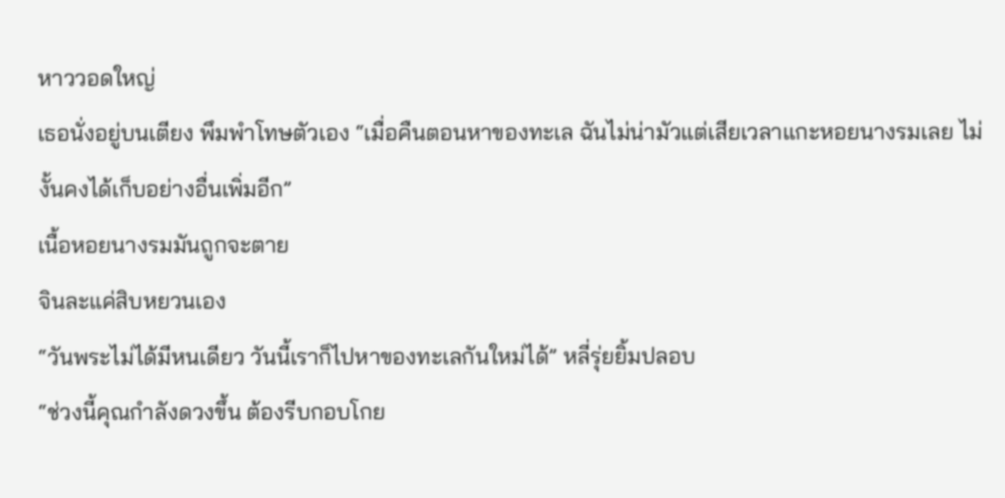หาววอดใหญ่
เธอนั่งอยู่บนเตียง พึมพำโทษตัวเอง “เมื่อคืนตอนหาของทะเล ฉันไม่น่ามัวแต่เสียเวลาแกะหอยนางรมเลย ไม่งั้นคงได้เก็บอย่างอื่นเพิ่มอีก”
เนื้อหอยนางรมมันถูกจะตาย
จินละแค่สิบหยวนเอง
“วันพระไม่ได้มีหนเดียว วันนี้เราก็ไปหาของทะเลกันใหม่ได้” หลี่รุ่ยยิ้มปลอบ
“ช่วงนี้คุณกำลังดวงขึ้น ต้องรีบกอบโกย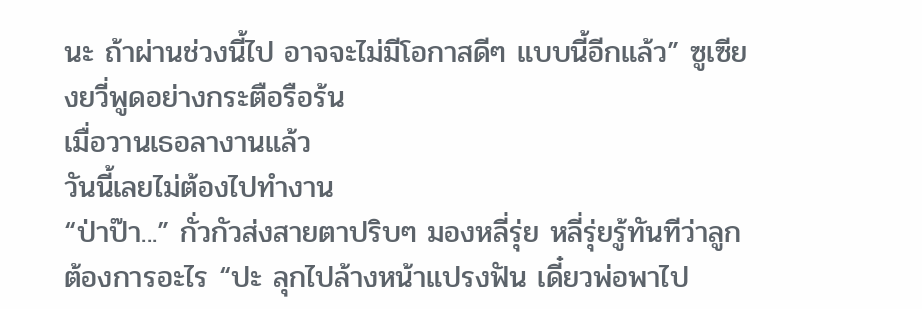นะ ถ้าผ่านช่วงนี้ไป อาจจะไม่มีโอกาสดีๆ แบบนี้อีกแล้ว” ซูเซียงยวี่พูดอย่างกระตือรือร้น
เมื่อวานเธอลางานแล้ว
วันนี้เลยไม่ต้องไปทำงาน
“ป่าป๊า...” กั่วกัวส่งสายตาปริบๆ มองหลี่รุ่ย หลี่รุ่ยรู้ทันทีว่าลูกต้องการอะไร “ปะ ลุกไปล้างหน้าแปรงฟัน เดี๋ยวพ่อพาไป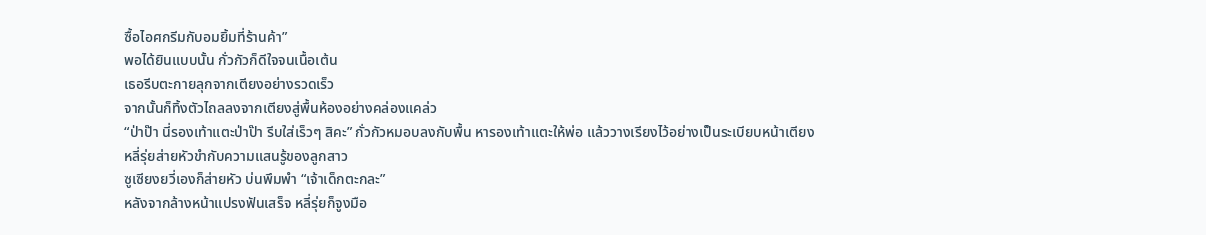ซื้อไอศกรีมกับอมยิ้มที่ร้านค้า”
พอได้ยินแบบนั้น กั่วกัวก็ดีใจจนเนื้อเต้น
เธอรีบตะกายลุกจากเตียงอย่างรวดเร็ว
จากนั้นก็ทิ้งตัวไถลลงจากเตียงสู่พื้นห้องอย่างคล่องแคล่ว
“ป่าป๊า นี่รองเท้าแตะป่าป๊า รีบใส่เร็วๆ สิคะ” กั่วกัวหมอบลงกับพื้น หารองเท้าแตะให้พ่อ แล้ววางเรียงไว้อย่างเป็นระเบียบหน้าเตียง
หลี่รุ่ยส่ายหัวขำกับความแสนรู้ของลูกสาว
ซูเซียงยวี่เองก็ส่ายหัว บ่นพึมพำ “เจ้าเด็กตะกละ”
หลังจากล้างหน้าแปรงฟันเสร็จ หลี่รุ่ยก็จูงมือ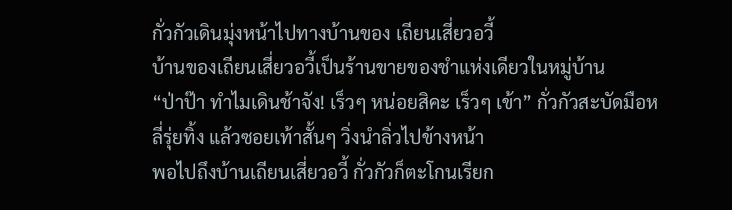กั่วกัวเดินมุ่งหน้าไปทางบ้านของ เถียนเสี่ยวอวี้
บ้านของเถียนเสี่ยวอวี้เป็นร้านขายของชำแห่งเดียวในหมู่บ้าน
“ป่าป๊า ทำไมเดินช้าจัง! เร็วๆ หน่อยสิคะ เร็วๆ เข้า” กั่วกัวสะบัดมือหลี่รุ่ยทิ้ง แล้วซอยเท้าสั้นๆ วิ่งนำลิ่วไปข้างหน้า
พอไปถึงบ้านเถียนเสี่ยวอวี้ กั่วกัวก็ตะโกนเรียก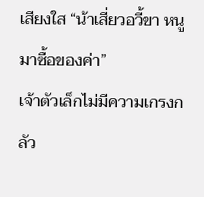เสียงใส “น้าเสี่ยวอวี้ขา หนูมาซื้อของค่า”
เจ้าตัวเล็กไม่มีความเกรงกลัว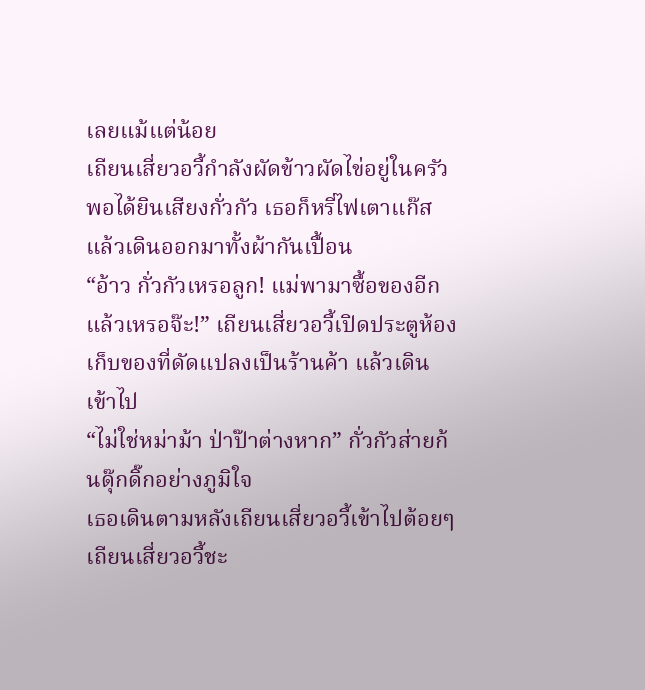เลยแม้แต่น้อย
เถียนเสี่ยวอวี้กำลังผัดข้าวผัดไข่อยู่ในครัว
พอได้ยินเสียงกั่วกัว เธอก็หรี่ไฟเตาแก๊ส แล้วเดินออกมาทั้งผ้ากันเปื้อน
“อ้าว กั่วกัวเหรอลูก! แม่พามาซื้อของอีกแล้วเหรอจ๊ะ!” เถียนเสี่ยวอวี้เปิดประตูห้องเก็บของที่ดัดแปลงเป็นร้านค้า แล้วเดินเข้าไป
“ไม่ใช่หม่าม้า ป่าป๊าต่างหาก” กั่วกัวส่ายก้นดุ๊กดิ๊กอย่างภูมิใจ
เธอเดินตามหลังเถียนเสี่ยวอวี้เข้าไปต้อยๆ
เถียนเสี่ยวอวี้ชะ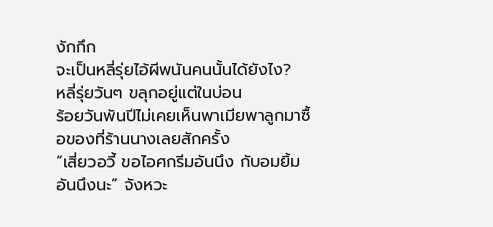งักกึก
จะเป็นหลี่รุ่ยไอ้ผีพนันคนนั้นได้ยังไง?
หลี่รุ่ยวันๆ ขลุกอยู่แต่ในบ่อน
ร้อยวันพันปีไม่เคยเห็นพาเมียพาลูกมาซื้อของที่ร้านนางเลยสักครั้ง
“เสี่ยวอวี้ ขอไอศกรีมอันนึง กับอมยิ้มอันนึงนะ” จังหวะ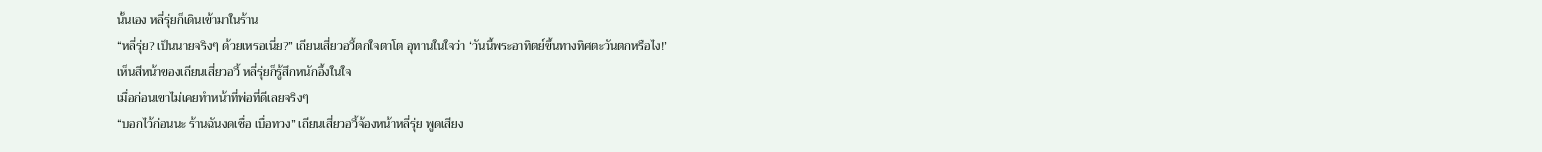นั้นเอง หลี่รุ่ยก็เดินเข้ามาในร้าน
“หลี่รุ่ย? เป็นนายจริงๆ ด้วยเหรอเนี่ย?” เถียนเสี่ยวอวี้ตกใจตาโต อุทานในใจว่า ‘วันนี้พระอาทิตย์ขึ้นทางทิศตะวันตกหรือไง!’
เห็นสีหน้าของเถียนเสี่ยวอวี้ หลี่รุ่ยก็รู้สึกหนักอึ้งในใจ
เมื่อก่อนเขาไม่เคยทำหน้าที่พ่อที่ดีเลยจริงๆ
“บอกไว้ก่อนนะ ร้านฉันงดเชื่อ เบื่อทวง” เถียนเสี่ยวอวี้จ้องหน้าหลี่รุ่ย พูดเสียง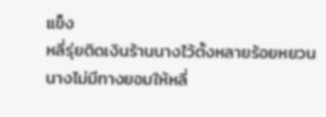แข็ง
หลี่รุ่ยติดเงินร้านนางไว้ตั้งหลายร้อยหยวน
นางไม่มีทางยอมให้หลี่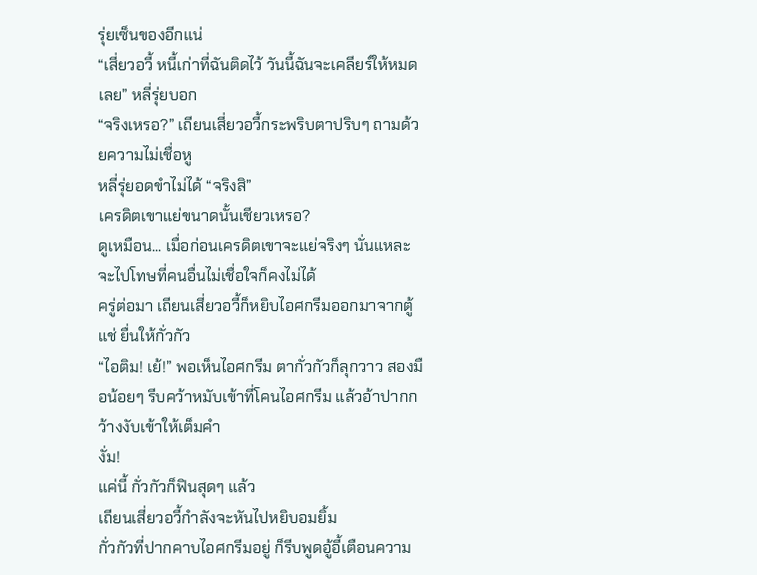รุ่ยเซ็นของอีกแน่
“เสี่ยวอวี้ หนี้เก่าที่ฉันติดไว้ วันนี้ฉันจะเคลียร์ให้หมดเลย” หลี่รุ่ยบอก
“จริงเหรอ?” เถียนเสี่ยวอวี้กระพริบตาปริบๆ ถามด้วยความไม่เชื่อหู
หลี่รุ่ยอดขำไม่ได้ “จริงสิ”
เครดิตเขาแย่ขนาดนั้นเชียวเหรอ?
ดูเหมือน... เมื่อก่อนเครดิตเขาจะแย่จริงๆ นั่นแหละ
จะไปโทษที่คนอื่นไม่เชื่อใจก็คงไม่ได้
ครู่ต่อมา เถียนเสี่ยวอวี้ก็หยิบไอศกรีมออกมาจากตู้แช่ ยื่นให้กั่วกัว
“ไอติม! เย้!” พอเห็นไอศกรีม ตากั่วกัวก็ลุกวาว สองมือน้อยๆ รีบคว้าหมับเข้าที่โคนไอศกรีม แล้วอ้าปากกว้างงับเข้าให้เต็มคำ
งั่ม!
แค่นี้ กั่วกัวก็ฟินสุดๆ แล้ว
เถียนเสี่ยวอวี้กำลังจะหันไปหยิบอมยิ้ม
กั่วกัวที่ปากคาบไอศกรีมอยู่ ก็รีบพูดอู้อี้เตือนความ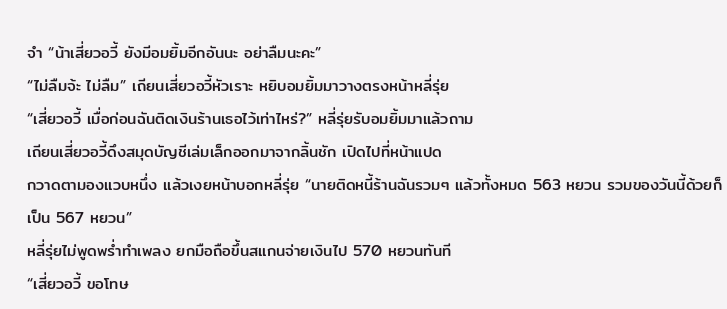จำ “น้าเสี่ยวอวี้ ยังมีอมยิ้มอีกอันนะ อย่าลืมนะคะ”
“ไม่ลืมจ้ะ ไม่ลืม” เถียนเสี่ยวอวี้หัวเราะ หยิบอมยิ้มมาวางตรงหน้าหลี่รุ่ย
“เสี่ยวอวี้ เมื่อก่อนฉันติดเงินร้านเธอไว้เท่าไหร่?” หลี่รุ่ยรับอมยิ้มมาแล้วถาม
เถียนเสี่ยวอวี้ดึงสมุดบัญชีเล่มเล็กออกมาจากลิ้นชัก เปิดไปที่หน้าแปด
กวาดตามองแวบหนึ่ง แล้วเงยหน้าบอกหลี่รุ่ย “นายติดหนี้ร้านฉันรวมๆ แล้วทั้งหมด 563 หยวน รวมของวันนี้ด้วยก็เป็น 567 หยวน”
หลี่รุ่ยไม่พูดพร่ำทำเพลง ยกมือถือขึ้นสแกนจ่ายเงินไป 570 หยวนทันที
“เสี่ยวอวี้ ขอโทษ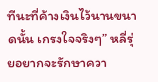ทีนะที่ค้างเงินไว้นานขนาดนั้น เกรงใจจริงๆ” หลี่รุ่ยอยากจะรักษาควา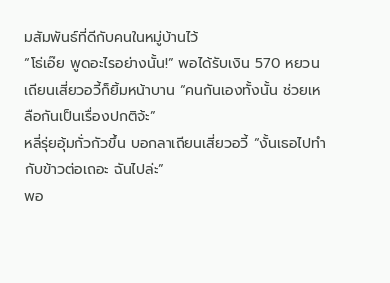มสัมพันธ์ที่ดีกับคนในหมู่บ้านไว้
“โธ่เอ๊ย พูดอะไรอย่างนั้น!” พอได้รับเงิน 570 หยวน เถียนเสี่ยวอวี้ก็ยิ้มหน้าบาน “คนกันเองทั้งนั้น ช่วยเหลือกันเป็นเรื่องปกติจ้ะ”
หลี่รุ่ยอุ้มกั่วกัวขึ้น บอกลาเถียนเสี่ยวอวี้ “งั้นเธอไปทำกับข้าวต่อเถอะ ฉันไปล่ะ”
พอ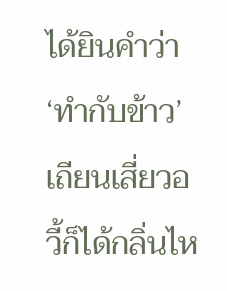ได้ยินคำว่า ‘ทำกับข้าว’ เถียนเสี่ยวอวี้ก็ได้กลิ่นไห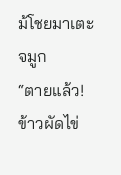ม้โชยมาเตะจมูก
“ตายแล้ว! ข้าวผัดไข่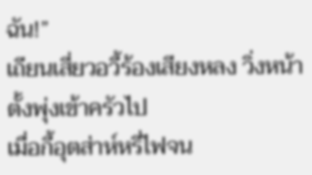ฉัน!”
เถียนเสี่ยวอวี้ร้องเสียงหลง วิ่งหน้าตั้งพุ่งเข้าครัวไป
เมื่อกี้อุตส่าห์หรี่ไฟจน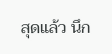สุดแล้ว นึก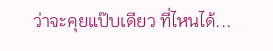ว่าจะคุยแป๊บเดียว ที่ไหนได้...